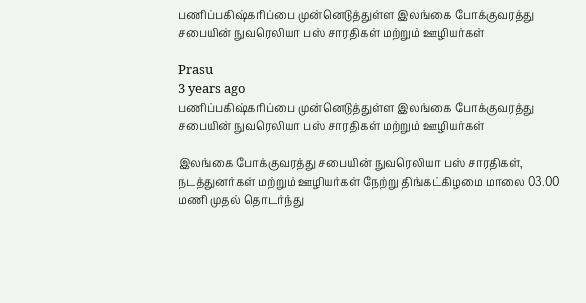பணிப்பகிஷ்கரிப்பை முன்னெடுத்துள்ள இலங்கை போக்குவரத்து சபையின் நுவரெலியா பஸ் சாரதிகள் மற்றும் ஊழியர்கள்

Prasu
3 years ago
பணிப்பகிஷ்கரிப்பை முன்னெடுத்துள்ள இலங்கை போக்குவரத்து சபையின் நுவரெலியா பஸ் சாரதிகள் மற்றும் ஊழியர்கள்

இலங்கை போக்குவரத்து சபையின் நுவரெலியா பஸ் சாரதிகள், நடத்துனர்கள் மற்றும் ஊழியர்கள் நேற்று திங்கட்கிழமை மாலை 03.00 மணி முதல் தொடர்ந்து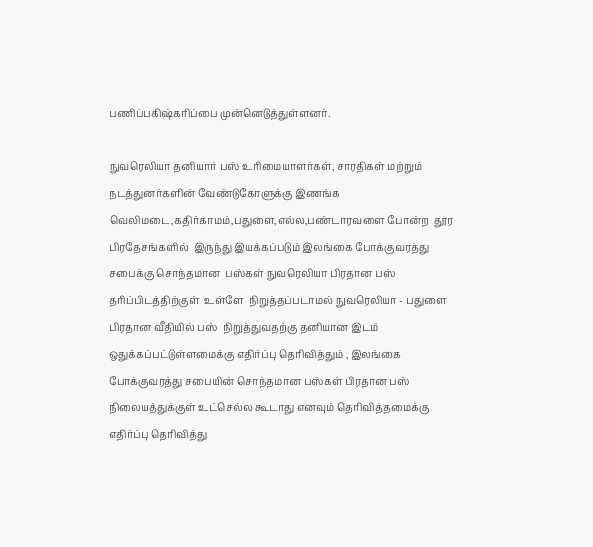பணிப்பகிஷ்கரிப்பை முன்னெடுத்துள்ளனர்.

நுவரெலியா தனியார் பஸ் உரிமையாளர்கள், சாரதிகள் மற்றும்  நடத்துனர்களின் வேண்டுகோளுக்கு இணங்க வெலிமடை,கதிர்காமம்,பதுளை,எல்ல,பண்டாரவளை போன்ற  தூர பிரதேசங்களில்  இருந்து இயக்கப்படும் இலங்கை போக்குவரத்து சபைக்கு சொந்தமான  பஸ்கள் நுவரெலியா பிரதான பஸ் தரிப்பிடத்திற்குள்  உள்ளே  நிறுத்தப்படாமல் நுவரெலியா - பதுளை பிரதான வீதியில் பஸ்  நிறுத்துவதற்கு தனியான இடம் ஒதுக்கப்பட்டுள்ளமைக்கு எதிர்ப்பு தெரிவித்தும் , இலங்கை போக்குவரத்து சபையின் சொந்தமான பஸ்கள் பிரதான பஸ் நிலையத்துக்குள் உட்செல்ல கூடாது எனவும் தெரிவித்தமைக்கு எதிர்ப்பு தெரிவித்து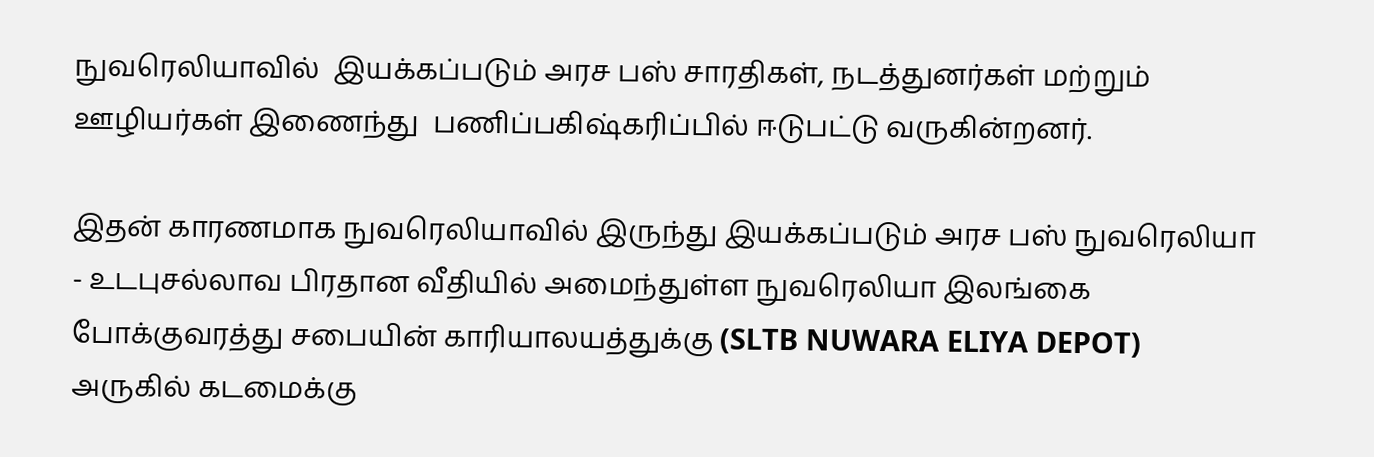நுவரெலியாவில்  இயக்கப்படும் அரச பஸ் சாரதிகள், நடத்துனர்கள் மற்றும் ஊழியர்கள் இணைந்து  பணிப்பகிஷ்கரிப்பில் ஈடுபட்டு வருகின்றனர்.

இதன் காரணமாக நுவரெலியாவில் இருந்து இயக்கப்படும் அரச பஸ் நுவரெலியா - உடபுசல்லாவ பிரதான வீதியில் அமைந்துள்ள நுவரெலியா இலங்கை போக்குவரத்து சபையின் காரியாலயத்துக்கு (SLTB NUWARA ELIYA DEPOT)  அருகில் கடமைக்கு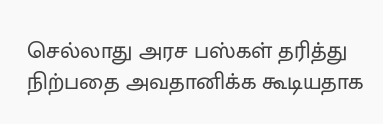செல்லாது அரச பஸ்கள் தரித்து நிற்பதை அவதானிக்க கூடியதாக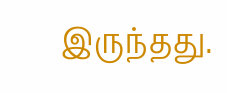இருந்தது.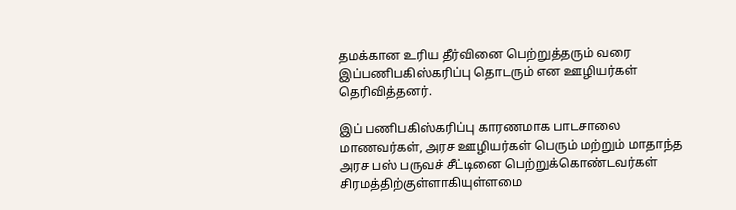தமக்கான உரிய தீர்வினை பெற்றுத்தரும் வரை இப்பணிபகிஸ்கரிப்பு தொடரும் என ஊழியர்கள் தெரிவித்தனர்.

இப் பணிபகிஸ்கரிப்பு காரணமாக பாடசாலை மாணவர்கள், அரச ஊழியர்கள் பெரும் மற்றும் மாதாந்த அரச பஸ் பருவச் சீட்டினை பெற்றுக்கொண்டவர்கள் சிரமத்திற்குள்ளாகியுள்ளமை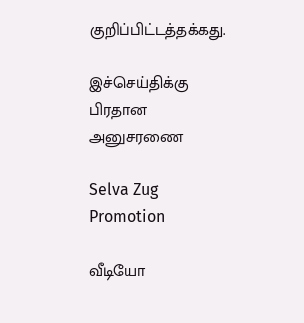குறிப்பிட்டத்தக்கது.

இச்செய்திக்கு பிரதான அனுசரணை

Selva Zug Promotion

வீடியோ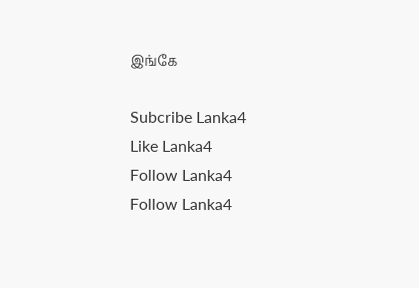இங்கே

Subcribe Lanka4
Like Lanka4
Follow Lanka4
Follow Lanka4